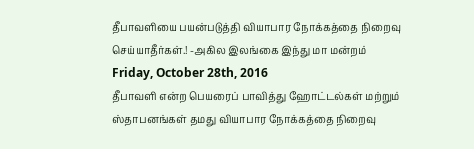தீபாவளியை பயன்படுத்தி வியாபார நோக்கத்தை நிறைவு செய்யாதீர்கள்.! -அகில இலங்கை இந்து மா மன்றம்
Friday, October 28th, 2016
தீபாவளி என்ற பெயரைப் பாவித்து ஹோட்டல்கள் மற்றும் ஸ்தாபனங்கள் தமது வியாபார நோக்கத்தை நிறைவு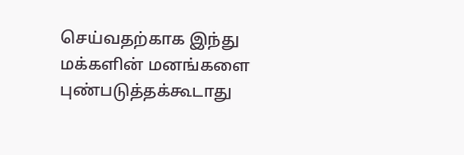செய்வதற்காக இந்து மக்களின் மனங்களை புண்படுத்தக்கூடாது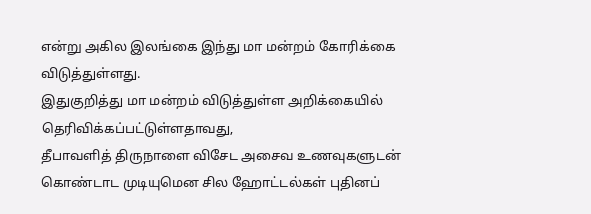என்று அகில இலங்கை இந்து மா மன்றம் கோரிக்கை விடுத்துள்ளது.
இதுகுறித்து மா மன்றம் விடுத்துள்ள அறிக்கையில் தெரிவிக்கப்பட்டுள்ளதாவது,
தீபாவளித் திருநாளை விசேட அசைவ உணவுகளுடன் கொண்டாட முடியுமென சில ஹோட்டல்கள் புதினப்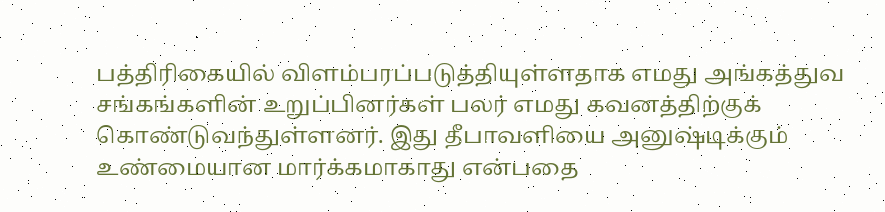பத்திரிகையில் விளம்பரப்படுத்தியுள்ளதாக எமது அங்கத்துவ சங்கங்களின் உறுப்பினர்கள் பலர் எமது கவனத்திற்குக் கொண்டுவந்துள்ளனர். இது தீபாவளியை அனுஷ்டிக்கும் உண்மையான மார்க்கமாகாது என்பதை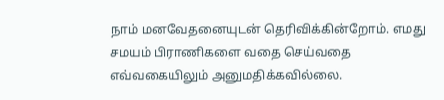நாம் மனவேதனையுடன் தெரிவிக்கின்றோம். எமது சமயம் பிராணிகளை வதை செய்வதை எவ்வகையிலும் அனுமதிக்கவில்லை.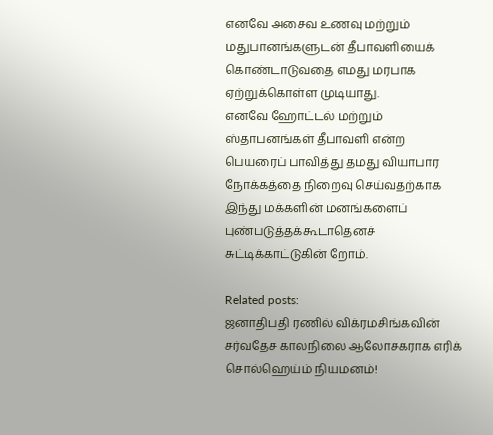எனவே அசைவ உணவு மற்றும் மதுபானங்களுடன் தீபாவளியைக் கொண்டாடுவதை எமது மரபாக ஏற்றுக்கொள்ள முடியாது.
எனவே ஹோட்டல் மற்றும் ஸ்தாபனங்கள் தீபாவளி என்ற பெயரைப் பாவித்து தமது வியாபார நோக்கத்தை நிறைவு செய்வதற்காக இந்து மக்களின் மனங்களைப் புண்படுத்தக்கூடாதெனச் சுட்டிக்காட்டுகின் றோம்.

Related posts:
ஜனாதிபதி ரணில் விக்ரமசிங்கவின் சர்வதேச காலநிலை ஆலோசகராக எரிக் சொல்ஹெய்ம் நியமனம்!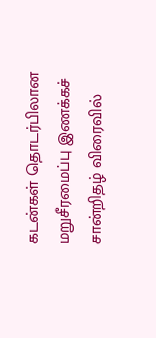கடன்கள் தொடர்பிலான மறுசீரமைப்பு இணக்கச் சான்றிதழ் விரைவில்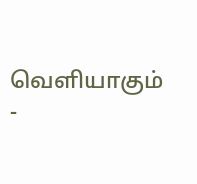வெளியாகும் -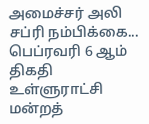அமைச்சர் அலி சப்ரி நம்பிக்கை...
பெப்ரவரி 6 ஆம் திகதி உள்ளுராட்சி மன்றத்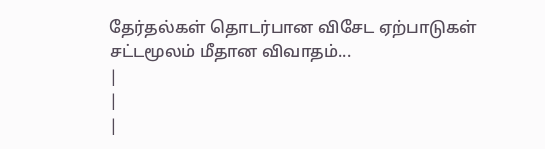தேர்தல்கள் தொடர்பான விசேட ஏற்பாடுகள் சட்டமூலம் மீதான விவாதம்...
|
|
|